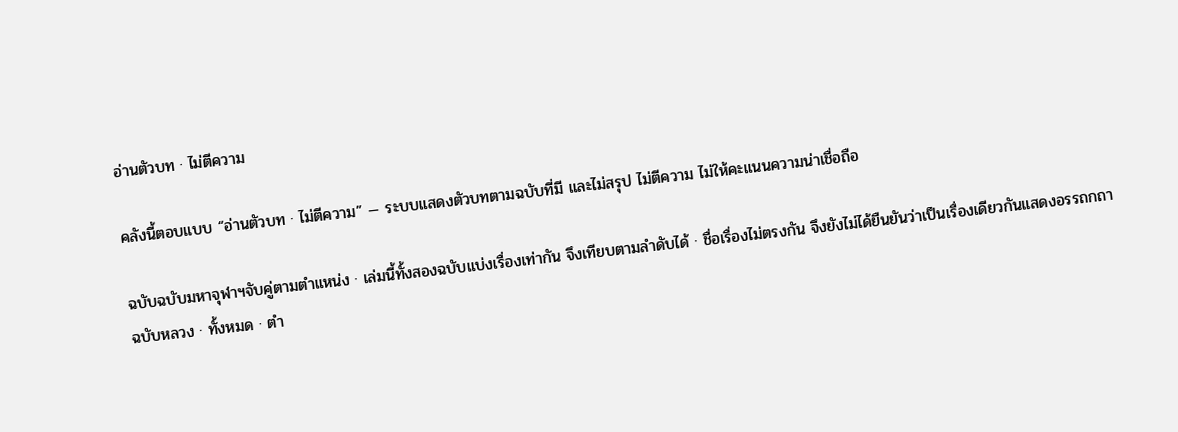อ่านตัวบท · ไม่ตีความ

คลังนี้ตอบแบบ “อ่านตัวบท · ไม่ตีความ” — ระบบแสดงตัวบทตามฉบับที่มี และไม่สรุป ไม่ตีความ ไม่ให้คะแนนความน่าเชื่อถือ

ฉบับฉบับมหาจุฬาฯจับคู่ตามตำแหน่ง · เล่มนี้ทั้งสองฉบับแบ่งเรื่องเท่ากัน จึงเทียบตามลำดับได้ · ชื่อเรื่องไม่ตรงกัน จึงยังไม่ได้ยืนยันว่าเป็นเรื่องเดียวกันแสดงอรรถกถา
ฉบับหลวง · ทั้งหมด · ตำ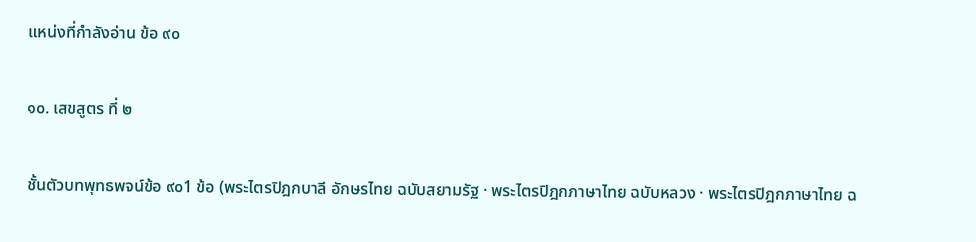แหน่งที่กำลังอ่าน ข้อ ๙๐

๑๐. เสขสูตร ที่ ๒

ชั้นตัวบทพุทธพจน์ข้อ ๙๐1 ข้อ (พระไตรปิฎกบาลี อักษรไทย ฉบับสยามรัฐ · พระไตรปิฎกภาษาไทย ฉบับหลวง · พระไตรปิฎกภาษาไทย ฉ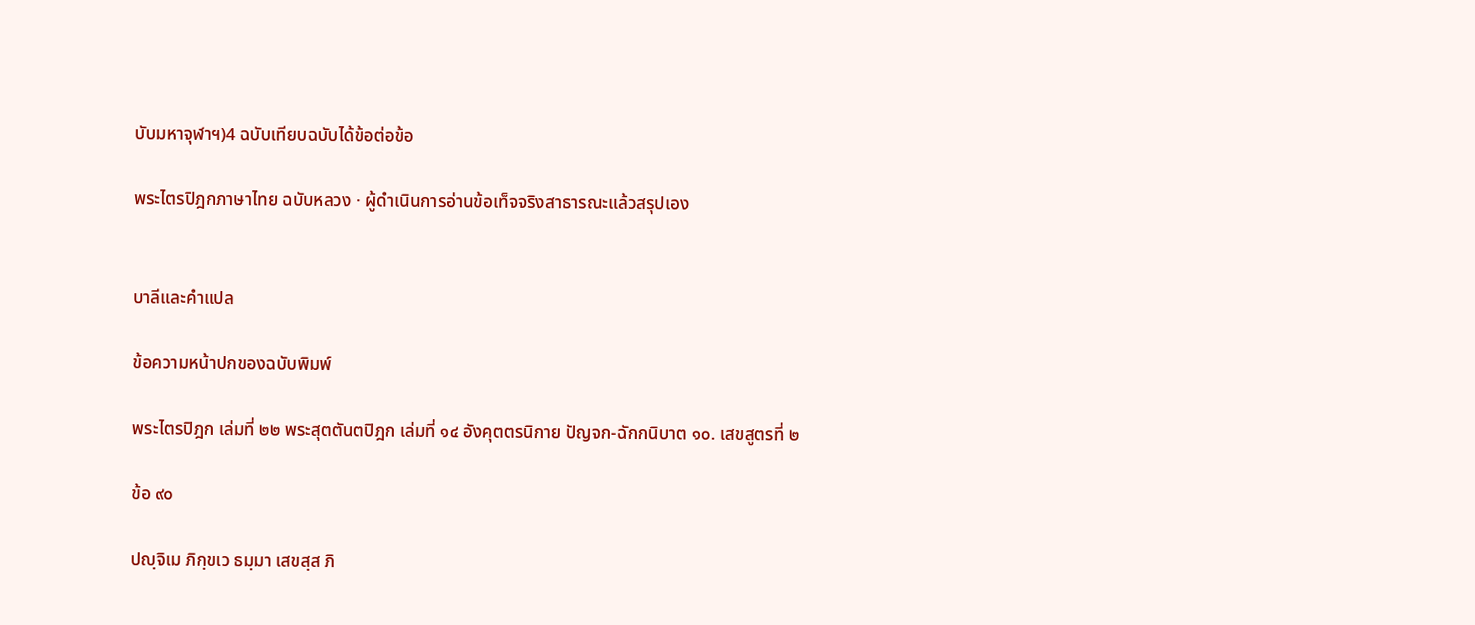บับมหาจุฬาฯ)4 ฉบับเทียบฉบับได้ข้อต่อข้อ

พระไตรปิฎกภาษาไทย ฉบับหลวง · ผู้ดำเนินการอ่านข้อเท็จจริงสาธารณะแล้วสรุปเอง


บาลีและคำแปล

ข้อความหน้าปกของฉบับพิมพ์

พระไตรปิฎก เล่มที่ ๒๒ พระสุตตันตปิฎก เล่มที่ ๑๔ อังคุตตรนิกาย ปัญจก-ฉักกนิบาต ๑๐. เสขสูตรที่ ๒

ข้อ ๙๐

ปญฺจิเม ภิกฺขเว ธมฺมา เสขสฺส ภิ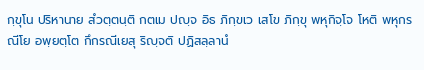กฺขุโน ปริหานาย สํวตฺตนฺติ กตเม ปญฺจ อิธ ภิกฺขเว เสโข ภิกฺขุ พหุกิจฺโจ โหติ พหุกรณีโย อพฺยตฺโต กึกรณีเยสุ ริญฺจติ ปฏิสลฺลานํ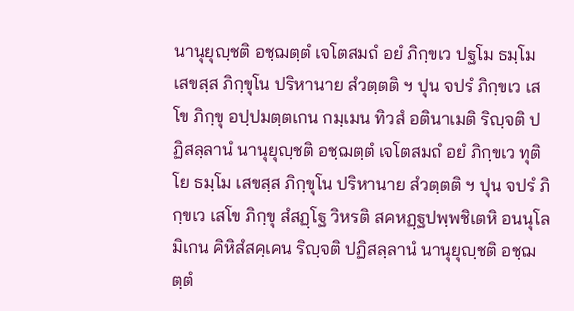นานุยุญฺชติ อชฺฌตฺตํ เจโตสมถํ อยํ ภิกฺขเว ปฐโม ธมฺโม เสขสฺส ภิกฺขุโน ปริหานาย สํวตฺตติ ฯ ปุน จปรํ ภิกฺขเว เสโข ภิกฺขุ อปฺปมตฺตเกน กมฺเมน ทิวสํ อตินาเมติ ริญฺจติ ปฏิสลฺลานํ นานุยุญฺชติ อชฺฌตฺตํ เจโตสมถํ อยํ ภิกฺขเว ทุติโย ธมฺโม เสขสฺส ภิกฺขุโน ปริหานาย สํวตฺตติ ฯ ปุน จปรํ ภิกฺขเว เสโข ภิกฺขุ สํสฏฺโฐ วิหรติ สคหฏฺฐปพฺพชิเตหิ อนนุโลมิเกน คิหิสํสคฺเคน ริญฺจติ ปฏิสลฺลานํ นานุยุญฺชติ อชฺฌตฺตํ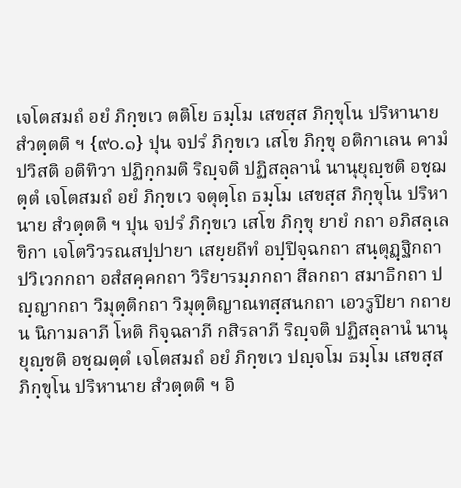เจโตสมถํ อยํ ภิกฺขเว ตติโย ธมฺโม เสขสฺส ภิกฺขุโน ปริหานาย สํวตฺตติ ฯ {๙๐.๑} ปุน จปรํ ภิกฺขเว เสโข ภิกฺขุ อติกาเลน คามํ ปวิสติ อติทิวา ปฏิกฺกมติ ริญฺจติ ปฏิสลฺลานํ นานุยุญฺชติ อชฺฌตฺตํ เจโตสมถํ อยํ ภิกฺขเว จตุตฺโถ ธมฺโม เสขสฺส ภิกฺขุโน ปริหานาย สํวตฺตติ ฯ ปุน จปรํ ภิกฺขเว เสโข ภิกฺขุ ยายํ กถา อภิสลฺเลขิกา เจโตวิวรณสปฺปายา เสยฺยถีทํ อปฺปิจฺฉกถา สนฺตุฏฺฐิกถา ปวิเวกกถา อสํสคฺคกถา วิริยารมฺภกถา สีลกถา สมาธิกถา ปญฺญากถา วิมุตฺติกถา วิมุตฺติญาณทสฺสนกถา เอวรูปิยา กถาย น นิกามลาภี โหติ กิจฺฉลาภี กสิรลาภี ริญฺจติ ปฏิสลฺลานํ นานุยุญฺชติ อชฺฌตฺตํ เจโตสมถํ อยํ ภิกฺขเว ปญฺจโม ธมฺโม เสขสฺส ภิกฺขุโน ปริหานาย สํวตฺตติ ฯ อิ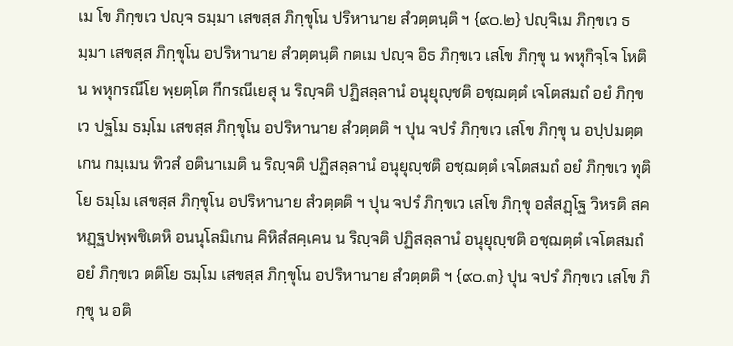เม โข ภิกฺขเว ปญฺจ ธมฺมา เสขสฺส ภิกฺขุโน ปริหานาย สํวตฺตนฺติ ฯ {๙๐.๒} ปญฺจิเม ภิกฺขเว ธมฺมา เสขสฺส ภิกฺขุโน อปริหานาย สํวตฺตนฺติ กตเม ปญฺจ อิธ ภิกฺขเว เสโข ภิกฺขุ น พหุกิจฺโจ โหติ น พหุกรณีโย พฺยตฺโต กึกรณีเยสุ น ริญฺจติ ปฏิสลฺลานํ อนุยุญฺชติ อชฺฌตฺตํ เจโตสมถํ อยํ ภิกฺขเว ปฐโม ธมฺโม เสขสฺส ภิกฺขุโน อปริหานาย สํวตฺตติ ฯ ปุน จปรํ ภิกฺขเว เสโข ภิกฺขุ น อปฺปมตฺตเกน กมฺเมน ทิวสํ อตินาเมติ น ริญฺจติ ปฏิสลฺลานํ อนุยุญฺชติ อชฺฌตฺตํ เจโตสมถํ อยํ ภิกฺขเว ทุติโย ธมฺโม เสขสฺส ภิกฺขุโน อปริหานาย สํวตฺตติ ฯ ปุน จปรํ ภิกฺขเว เสโข ภิกฺขุ อสํสฏฺโฐ วิหรติ สคหฏฺฐปพฺพชิเตหิ อนนุโลมิเกน คิหิสํสคฺเคน น ริญฺจติ ปฏิสลฺลานํ อนุยุญฺชติ อชฺฌตฺตํ เจโตสมถํ อยํ ภิกฺขเว ตติโย ธมฺโม เสขสฺส ภิกฺขุโน อปริหานาย สํวตฺตติ ฯ {๙๐.๓} ปุน จปรํ ภิกฺขเว เสโข ภิกฺขุ น อติ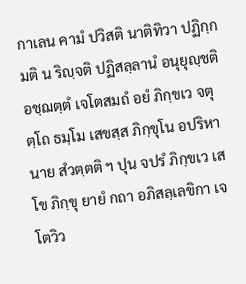กาเลน คามํ ปวิสติ นาติทิวา ปฏิกฺกมติ น ริญฺจติ ปฏิสลฺลานํ อนุยุญฺชติ อชฺฌตฺตํ เจโตสมถํ อยํ ภิกฺขเว จตุตฺโถ ธมฺโม เสขสฺส ภิกฺขุโน อปริหานาย สํวตฺตติ ฯ ปุน จปรํ ภิกฺขเว เสโข ภิกฺขุ ยายํ กถา อภิสลฺเลขิกา เจโตวิว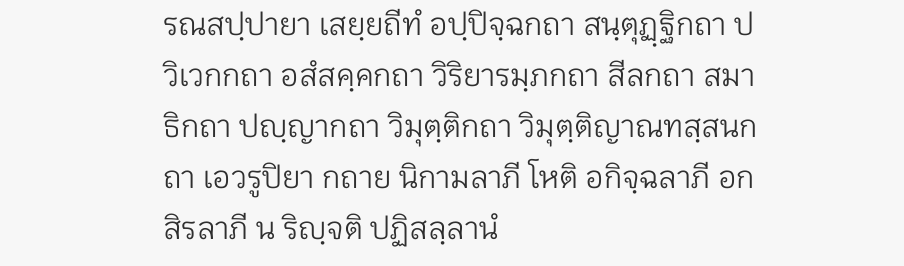รณสปฺปายา เสยฺยถีทํ อปฺปิจฺฉกถา สนฺตุฏฺฐิกถา ปวิเวกกถา อสํสคฺคกถา วิริยารมฺภกถา สีลกถา สมาธิกถา ปญฺญากถา วิมุตฺติกถา วิมุตฺติญาณทสฺสนกถา เอวรูปิยา กถาย นิกามลาภี โหติ อกิจฺฉลาภี อกสิรลาภี น ริญฺจติ ปฏิสลฺลานํ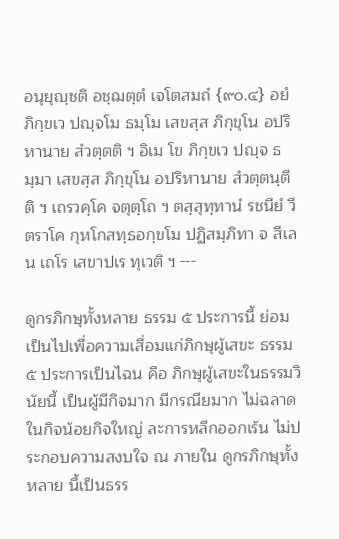อนุยุญฺชติ อชฺฌตฺตํ เจโตสมถํ {๙๐.๔} อยํ ภิกฺขเว ปญฺจโม ธมฺโม เสขสฺส ภิกฺขุโน อปริหานาย สํวตฺตติ ฯ อิเม โข ภิกฺขเว ปญฺจ ธมฺมา เสขสฺส ภิกฺขุโน อปริหานาย สํวตฺตนฺตีติ ฯ เถรวคฺโค จตุตฺโถ ฯ ตสฺสุทฺทานํ รชนียํ วีตราโค กุหโกสทฺธอกฺขโม ปฏิสมฺภิทา จ สีเลน เถโร เสขาปเร ทุเวติ ฯ ---

ดูกรภิกษุทั้งหลาย ธรรม ๕ ประการนี้ ย่อมเป็นไปเพื่อความเสื่อมแก่ภิกษุผู้เสขะ ธรรม ๕ ประการเป็นไฉน คือ ภิกษุผู้เสขะในธรรมวินัยนี้ เป็นผู้มีกิจมาก มีกรณียมาก ไม่ฉลาดในกิจน้อยกิจใหญ่ ละการหลีกออกเร้น ไม่ประกอบความสงบใจ ณ ภายใน ดูกรภิกษุทั้งหลาย นี้เป็นธรร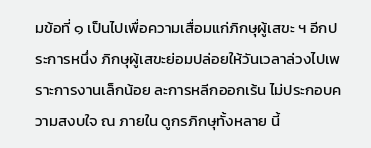มข้อที่ ๑ เป็นไปเพื่อความเสื่อมแก่ภิกษุผู้เสขะ ฯ อีกประการหนึ่ง ภิกษุผู้เสขะย่อมปล่อยให้วันเวลาล่วงไปเพราะการงานเล็กน้อย ละการหลีกออกเร้น ไม่ประกอบความสงบใจ ณ ภายใน ดูกรภิกษุทั้งหลาย นี้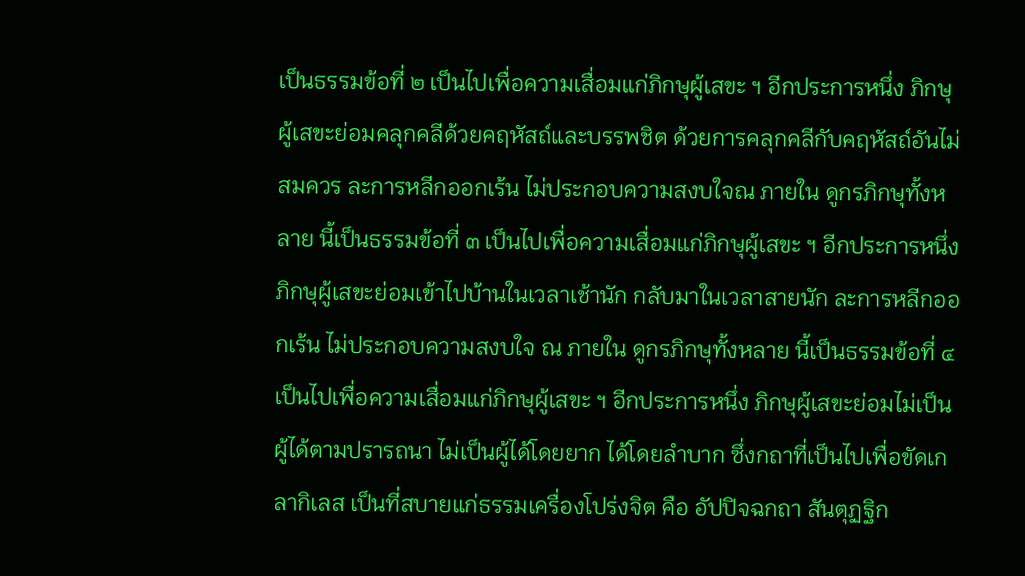เป็นธรรมข้อที่ ๒ เป็นไปเพื่อความเสื่อมแก่ภิกษุผู้เสขะ ฯ อีกประการหนึ่ง ภิกษุผู้เสขะย่อมคลุกคลีด้วยคฤหัสถ์และบรรพชิต ด้วยการคลุกคลีกับคฤหัสถ์อันไม่สมควร ละการหลีกออกเร้น ไม่ประกอบความสงบใจณ ภายใน ดูกรภิกษุทั้งหลาย นี้เป็นธรรมข้อที่ ๓ เป็นไปเพื่อความเสื่อมแก่ภิกษุผู้เสขะ ฯ อีกประการหนึ่ง ภิกษุผู้เสขะย่อมเข้าไปบ้านในเวลาเช้านัก กลับมาในเวลาสายนัก ละการหลีกออกเร้น ไม่ประกอบความสงบใจ ณ ภายใน ดูกรภิกษุทั้งหลาย นี้เป็นธรรมข้อที่ ๔ เป็นไปเพื่อความเสื่อมแก่ภิกษุผู้เสขะ ฯ อีกประการหนึ่ง ภิกษุผู้เสขะย่อมไม่เป็นผู้ได้ตามปรารถนา ไม่เป็นผู้ได้โดยยาก ได้โดยลำบาก ซึ่งกถาที่เป็นไปเพื่อขัดเกลากิเลส เป็นที่สบายแก่ธรรมเครื่องโปร่งจิต คือ อัปปิจฉกถา สันตุฏฐิก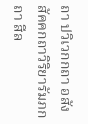ถา ปวิเวกกถา อสังสัคคกถาวิริยารัมภกถา สีล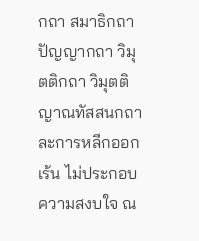กถา สมาธิกถา ปัญญากถา วิมุตติกถา วิมุตติญาณทัสสนกถาละการหลีกออกเร้น ไม่ประกอบความสงบใจ ณ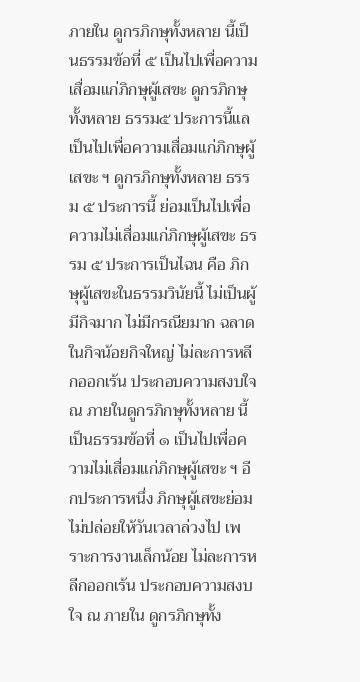ภายใน ดูกรภิกษุทั้งหลาย นี้เป็นธรรมข้อที่ ๕ เป็นไปเพื่อความเสื่อมแก่ภิกษุผู้เสขะ ดูกรภิกษุทั้งหลาย ธรรม๕ ประการนี้แล เป็นไปเพื่อความเสื่อมแก่ภิกษุผู้เสขะ ฯ ดูกรภิกษุทั้งหลาย ธรรม ๕ ประการนี้ ย่อมเป็นไปเพื่อความไม่เสื่อมแก่ภิกษุผู้เสขะ ธรรม ๕ ประการเป็นไฉน คือ ภิกษุผู้เสขะในธรรมวินัยนี้ ไม่เป็นผู้มีกิจมาก ไม่มีกรณียมาก ฉลาดในกิจน้อยกิจใหญ่ ไม่ละการหลีกออกเร้น ประกอบความสงบใจ ณ ภายในดูกรภิกษุทั้งหลาย นี้เป็นธรรมข้อที่ ๑ เป็นไปเพื่อความไม่เสื่อมแก่ภิกษุผู้เสขะ ฯ อีกประการหนึ่ง ภิกษุผู้เสขะย่อมไม่ปล่อยให้วันเวลาล่วงไป เพราะการงานเล็กน้อย ไม่ละการหลีกออกเร้น ประกอบความสงบใจ ณ ภายใน ดูกรภิกษุทั้ง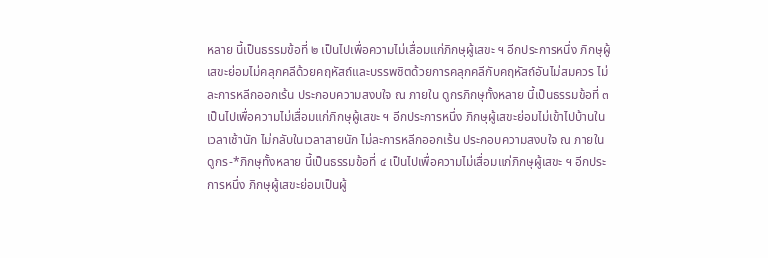หลาย นี้เป็นธรรมข้อที่ ๒ เป็นไปเพื่อความไม่เสื่อมแก่ภิกษุผู้เสขะ ฯ อีกประการหนึ่ง ภิกษุผู้เสขะย่อมไม่คลุกคลีด้วยคฤหัสถ์และบรรพชิตด้วยการคลุกคลีกับคฤหัสถ์อันไม่สมควร ไม่ละการหลีกออกเร้น ประกอบความสงบใจ ณ ภายใน ดูกรภิกษุทั้งหลาย นี้เป็นธรรมข้อที่ ๓ เป็นไปเพื่อความไม่เสื่อมแก่ภิกษุผู้เสขะ ฯ อีกประการหนึ่ง ภิกษุผู้เสขะย่อมไม่เข้าไปบ้านในเวลาเช้านัก ไม่กลับในเวลาสายนัก ไม่ละการหลีกออกเร้น ประกอบความสงบใจ ณ ภายใน ดูกร-*ภิกษุทั้งหลาย นี้เป็นธรรมข้อที่ ๔ เป็นไปเพื่อความไม่เสื่อมแก่ภิกษุผู้เสขะ ฯ อีกประการหนึ่ง ภิกษุผู้เสขะย่อมเป็นผู้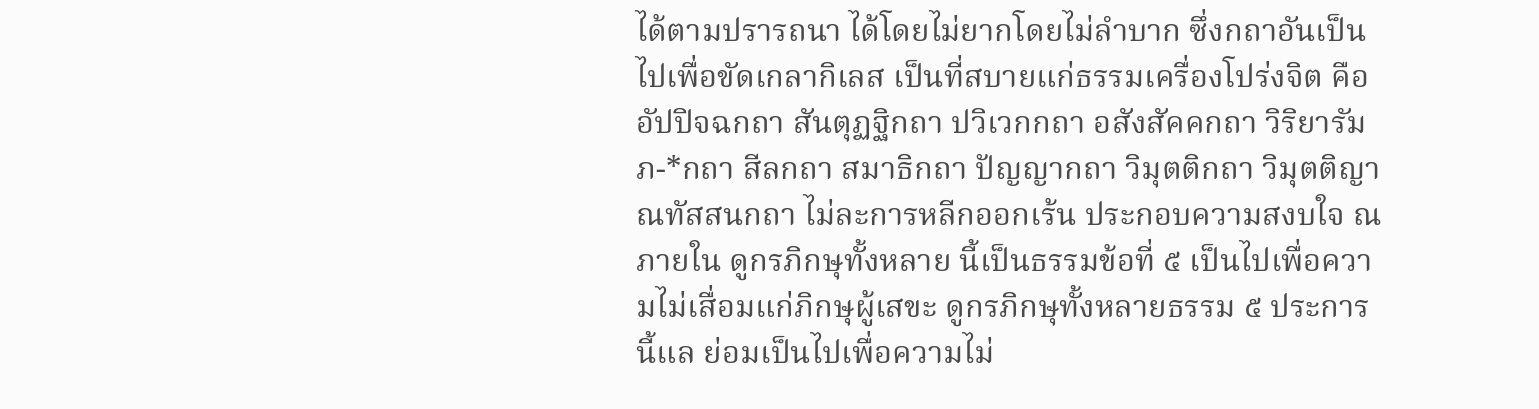ได้ตามปรารถนา ได้โดยไม่ยากโดยไม่ลำบาก ซึ่งกถาอันเป็นไปเพื่อขัดเกลากิเลส เป็นที่สบายแก่ธรรมเครื่องโปร่งจิต คือ อัปปิจฉกถา สันตุฏฐิกถา ปวิเวกกถา อสังสัคคกถา วิริยารัมภ-*กถา สีลกถา สมาธิกถา ปัญญากถา วิมุตติกถา วิมุตติญาณทัสสนกถา ไม่ละการหลีกออกเร้น ประกอบความสงบใจ ณ ภายใน ดูกรภิกษุทั้งหลาย นี้เป็นธรรมข้อที่ ๕ เป็นไปเพื่อความไม่เสื่อมแก่ภิกษุผู้เสขะ ดูกรภิกษุทั้งหลายธรรม ๕ ประการนี้แล ย่อมเป็นไปเพื่อความไม่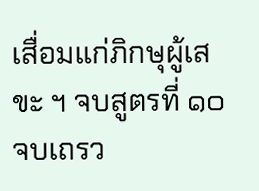เสื่อมแก่ภิกษุผู้เสขะ ฯ จบสูตรที่ ๑๐ จบเถรว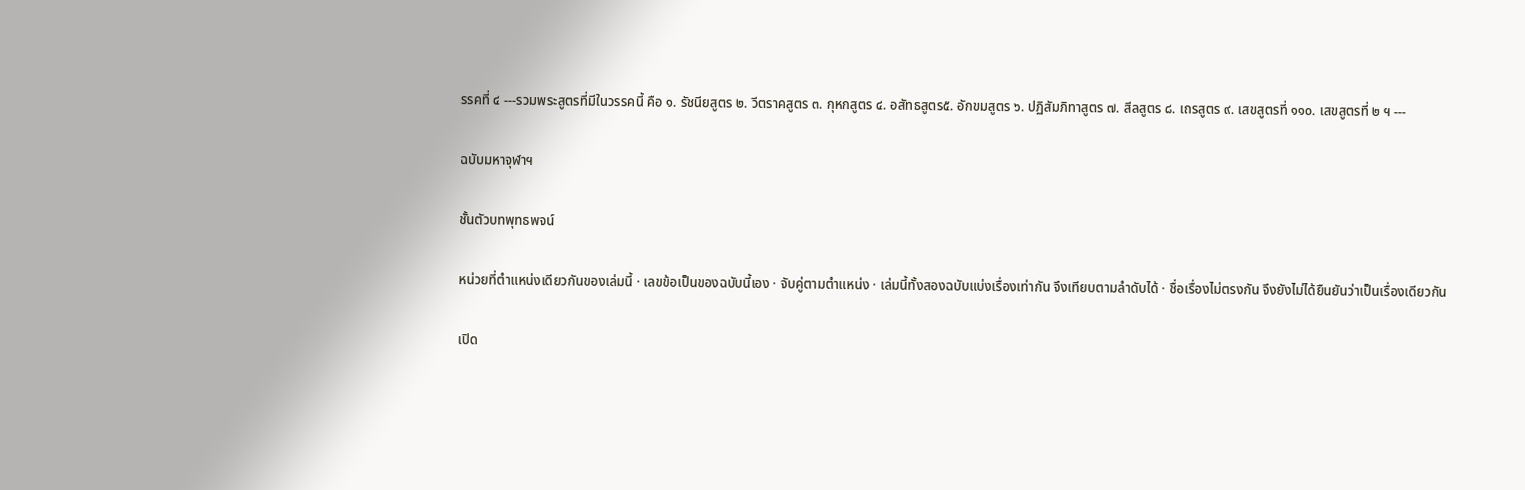รรคที่ ๔ ---รวมพระสูตรที่มีในวรรคนี้ คือ ๑. รัชนียสูตร ๒. วีตราคสูตร ๓. กุหกสูตร ๔. อสัทธสูตร๕. อักขมสูตร ๖. ปฏิสัมภิทาสูตร ๗. สีลสูตร ๘. เถรสูตร ๙. เสขสูตรที่ ๑๑๐. เสขสูตรที่ ๒ ฯ ---

ฉบับมหาจุฬาฯ

ชั้นตัวบทพุทธพจน์

หน่วยที่ตำแหน่งเดียวกันของเล่มนี้ · เลขข้อเป็นของฉบับนี้เอง · จับคู่ตามตำแหน่ง · เล่มนี้ทั้งสองฉบับแบ่งเรื่องเท่ากัน จึงเทียบตามลำดับได้ · ชื่อเรื่องไม่ตรงกัน จึงยังไม่ได้ยืนยันว่าเป็นเรื่องเดียวกัน

เปิด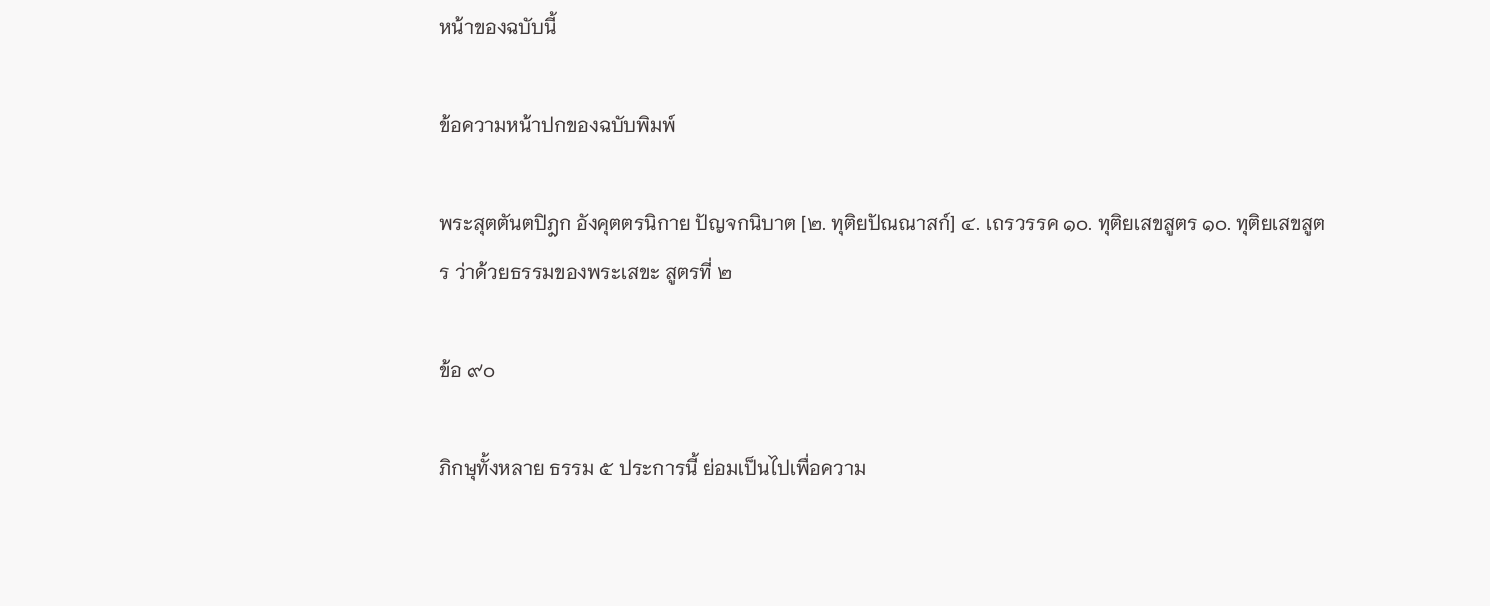หน้าของฉบับนี้

ข้อความหน้าปกของฉบับพิมพ์

พระสุตตันตปิฎก อังคุตตรนิกาย ปัญจกนิบาต [๒. ทุติยปัณณาสก์] ๔. เถรวรรค ๑๐. ทุติยเสขสูตร ๑๐. ทุติยเสขสูตร ว่าด้วยธรรมของพระเสขะ สูตรที่ ๒

ข้อ ๙๐

ภิกษุทั้งหลาย ธรรม ๕ ประการนี้ ย่อมเป็นไปเพื่อความ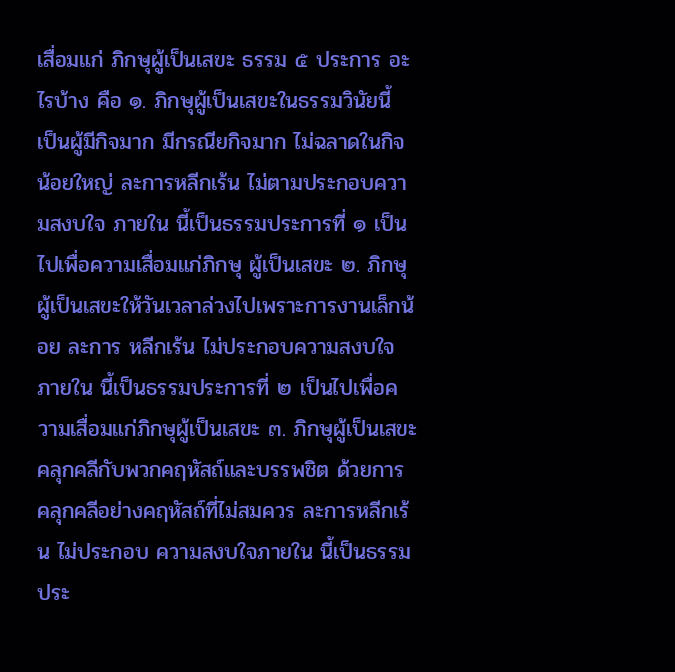เสื่อมแก่ ภิกษุผู้เป็นเสขะ ธรรม ๕ ประการ อะไรบ้าง คือ ๑. ภิกษุผู้เป็นเสขะในธรรมวินัยนี้ เป็นผู้มีกิจมาก มีกรณียกิจมาก ไม่ฉลาดในกิจน้อยใหญ่ ละการหลีกเร้น ไม่ตามประกอบความสงบใจ ภายใน นี้เป็นธรรมประการที่ ๑ เป็นไปเพื่อความเสื่อมแก่ภิกษุ ผู้เป็นเสขะ ๒. ภิกษุผู้เป็นเสขะให้วันเวลาล่วงไปเพราะการงานเล็กน้อย ละการ หลีกเร้น ไม่ประกอบความสงบใจภายใน นี้เป็นธรรมประการที่ ๒ เป็นไปเพื่อความเสื่อมแก่ภิกษุผู้เป็นเสขะ ๓. ภิกษุผู้เป็นเสขะคลุกคลีกับพวกคฤหัสถ์และบรรพชิต ด้วยการ คลุกคลีอย่างคฤหัสถ์ที่ไม่สมควร ละการหลีกเร้น ไม่ประกอบ ความสงบใจภายใน นี้เป็นธรรมประ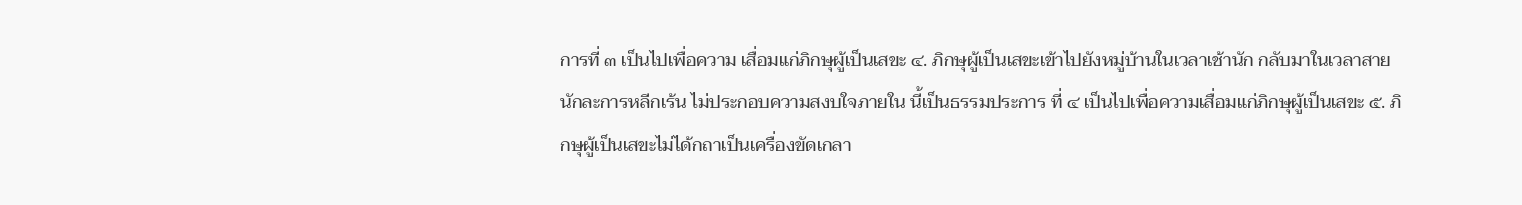การที่ ๓ เป็นไปเพื่อความ เสื่อมแก่ภิกษุผู้เป็นเสขะ ๔. ภิกษุผู้เป็นเสขะเข้าไปยังหมู่บ้านในเวลาเช้านัก กลับมาในเวลาสายนักละการหลีกเร้น ไม่ประกอบความสงบใจภายใน นี้เป็นธรรมประการ ที่ ๔ เป็นไปเพื่อความเสื่อมแก่ภิกษุผู้เป็นเสขะ ๕. ภิกษุผู้เป็นเสขะไม่ได้กถาเป็นเครื่องขัดเกลา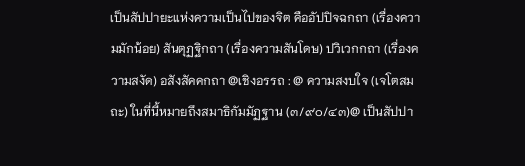เป็นสัปปายะแห่งความเป็นไปของจิต คืออัปปิจฉกถา (เรื่องความมักน้อย) สันตุฏฐิกถา (เรื่องความสันโดษ) ปวิเวกกถา (เรื่องความสงัด) อสังสัคคกถา @เชิงอรรถ : @ ความสงบใจ (เจโตสมถะ) ในที่นี้หมายถึงสมาธิกัมมัฏฐาน (๓/๙๐/๔๓)@ เป็นสัปปา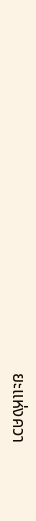ยะแห่งควา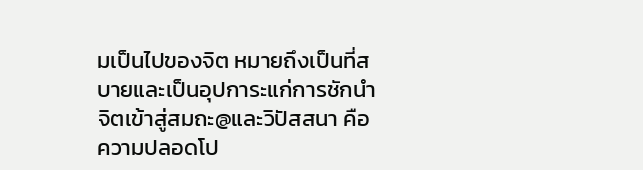มเป็นไปของจิต หมายถึงเป็นที่สบายและเป็นอุปการะแก่การชักนำจิตเข้าสู่สมถะ@และวิปัสสนา คือความปลอดโป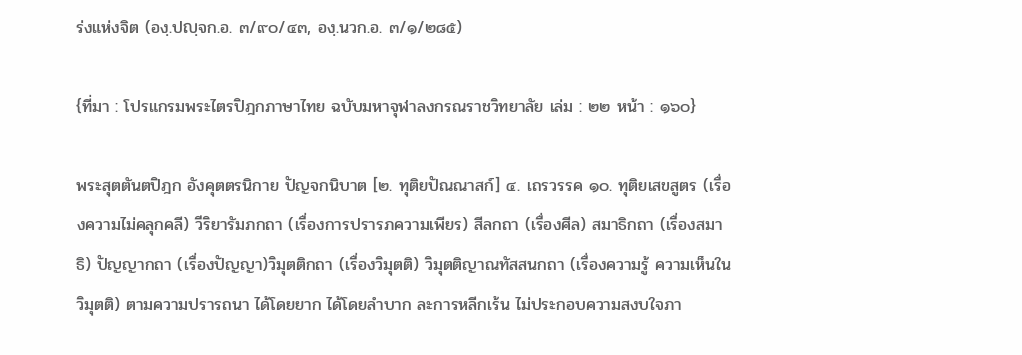ร่งแห่งจิต (องฺ.ปญฺจก.อ. ๓/๙๐/๔๓, องฺ.นวก.อ. ๓/๑/๒๘๕)

{ที่มา : โปรแกรมพระไตรปิฎกภาษาไทย ฉบับมหาจุฬาลงกรณราชวิทยาลัย เล่ม : ๒๒ หน้า : ๑๖๐}

พระสุตตันตปิฎก อังคุตตรนิกาย ปัญจกนิบาต [๒. ทุติยปัณณาสก์] ๔. เถรวรรค ๑๐. ทุติยเสขสูตร (เรื่องความไม่คลุกคลี) วีริยารัมภกถา (เรื่องการปรารภความเพียร) สีลกถา (เรื่องศีล) สมาธิกถา (เรื่องสมาธิ) ปัญญากถา (เรื่องปัญญา)วิมุตติกถา (เรื่องวิมุตติ) วิมุตติญาณทัสสนกถา (เรื่องความรู้ ความเห็นในวิมุตติ) ตามความปรารถนา ได้โดยยาก ได้โดยลำบาก ละการหลีกเร้น ไม่ประกอบความสงบใจภา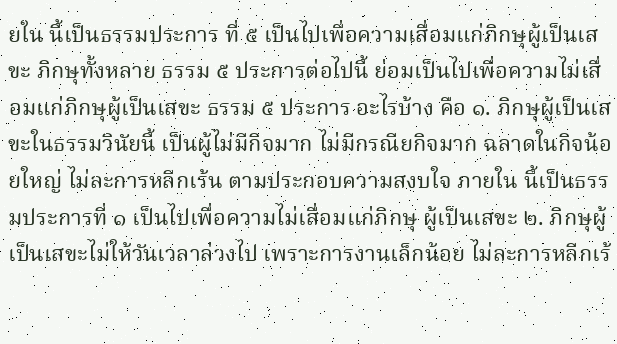ยใน นี้เป็นธรรมประการ ที่ ๕ เป็นไปเพื่อความเสื่อมแก่ภิกษุผู้เป็นเสขะ ภิกษุทั้งหลาย ธรรม ๕ ประการต่อไปนี้ ย่อมเป็นไปเพื่อความไม่เสื่อมแก่ภิกษุผู้เป็นเสขะ ธรรม ๕ ประการ อะไรบ้าง คือ ๑. ภิกษุผู้เป็นเสขะในธรรมวินัยนี้ เป็นผู้ไม่มีกิจมาก ไม่มีกรณียกิจมาก ฉลาดในกิจน้อยใหญ่ ไม่ละการหลีกเร้น ตามประกอบความสงบใจ ภายใน นี้เป็นธรรมประการที่ ๑ เป็นไปเพื่อความไม่เสื่อมแก่ภิกษุ ผู้เป็นเสขะ ๒. ภิกษุผู้เป็นเสขะไม่ให้วันเวลาล่วงไป เพราะการงานเล็กน้อย ไม่ละการหลีกเร้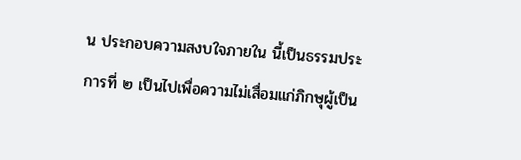น ประกอบความสงบใจภายใน นี้เป็นธรรมประการที่ ๒ เป็นไปเพื่อความไม่เสื่อมแก่ภิกษุผู้เป็น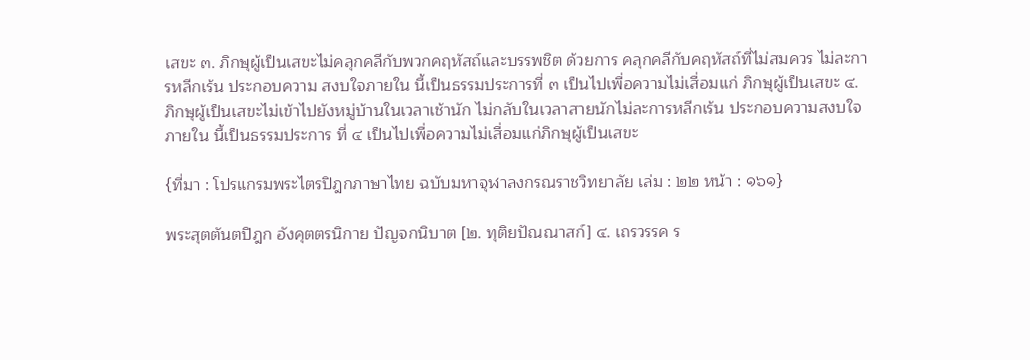เสขะ ๓. ภิกษุผู้เป็นเสขะไม่คลุกคลีกับพวกคฤหัสถ์และบรรพชิต ด้วยการ คลุกคลีกับคฤหัสถ์ที่ไม่สมควร ไม่ละการหลีกเร้น ประกอบความ สงบใจภายใน นี้เป็นธรรมประการที่ ๓ เป็นไปเพื่อความไม่เสื่อมแก่ ภิกษุผู้เป็นเสขะ ๔. ภิกษุผู้เป็นเสขะไม่เข้าไปยังหมู่บ้านในเวลาเช้านัก ไม่กลับในเวลาสายนักไม่ละการหลีกเร้น ประกอบความสงบใจภายใน นี้เป็นธรรมประการ ที่ ๔ เป็นไปเพื่อความไม่เสื่อมแก่ภิกษุผู้เป็นเสขะ

{ที่มา : โปรแกรมพระไตรปิฎกภาษาไทย ฉบับมหาจุฬาลงกรณราชวิทยาลัย เล่ม : ๒๒ หน้า : ๑๖๑}

พระสุตตันตปิฎก อังคุตตรนิกาย ปัญจกนิบาต [๒. ทุติยปัณณาสก์] ๔. เถรวรรค ร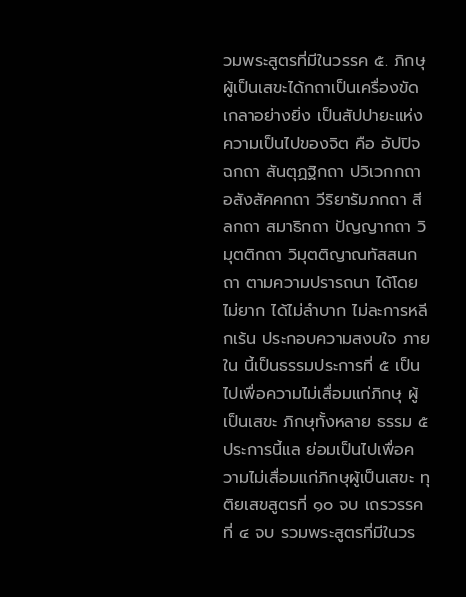วมพระสูตรที่มีในวรรค ๕. ภิกษุผู้เป็นเสขะได้กถาเป็นเครื่องขัดเกลาอย่างยิ่ง เป็นสัปปายะแห่งความเป็นไปของจิต คือ อัปปิจฉกถา สันตุฏฐิกถา ปวิเวกกถา อสังสัคคกถา วีริยารัมภกถา สีลกถา สมาธิกถา ปัญญากถา วิมุตติกถา วิมุตติญาณทัสสนกถา ตามความปรารถนา ได้โดย ไม่ยาก ได้ไม่ลำบาก ไม่ละการหลีกเร้น ประกอบความสงบใจ ภายใน นี้เป็นธรรมประการที่ ๕ เป็นไปเพื่อความไม่เสื่อมแก่ภิกษุ ผู้เป็นเสขะ ภิกษุทั้งหลาย ธรรม ๕ ประการนี้แล ย่อมเป็นไปเพื่อความไม่เสื่อมแก่ภิกษุผู้เป็นเสขะ ทุติยเสขสูตรที่ ๑๐ จบ เถรวรรคที่ ๔ จบ รวมพระสูตรที่มีในวร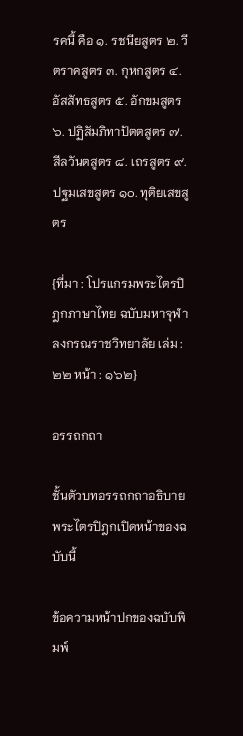รคนี้ คือ ๑. รชนียสูตร ๒. วีตราคสูตร ๓. กุหกสูตร ๔. อัสสัทธสูตร ๕. อักขมสูตร ๖. ปฏิสัมภิทาปัตตสูตร ๗. สีลวันตสูตร ๘. เถรสูตร ๙. ปฐมเสขสูตร ๑๐. ทุติยเสขสูตร

{ที่มา : โปรแกรมพระไตรปิฎกภาษาไทย ฉบับมหาจุฬาลงกรณราชวิทยาลัย เล่ม : ๒๒ หน้า : ๑๖๒}

อรรถกถา

ชั้นตัวบทอรรถกถาอธิบายพระไตรปิฎกเปิดหน้าของฉบับนี้

ข้อความหน้าปกของฉบับพิมพ์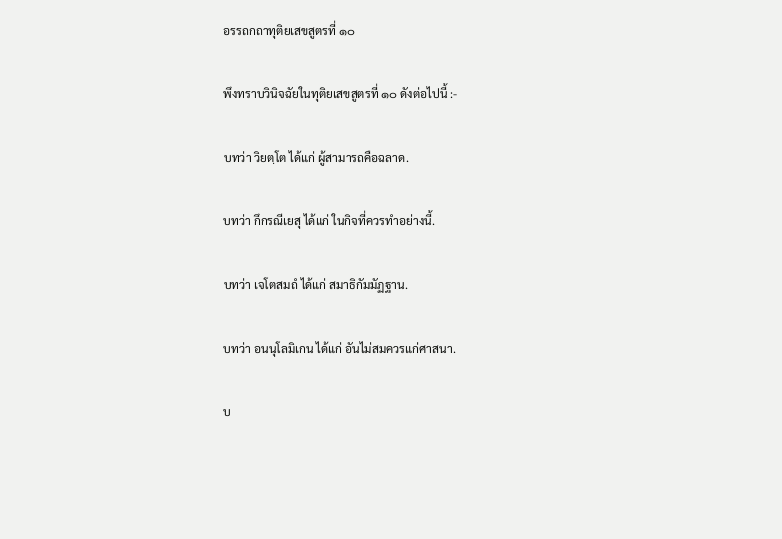อรรถกถาทุติยเสขสูตรที่ ๑๐

พึงทราบวินิจฉัยในทุติยเสขสูตรที่ ๑๐ ดังต่อไปนี้ :-

บทว่า วิยตฺโต ได้แก่ ผู้สามารถคือฉลาด.

บทว่า กึกรณีเยสุ ได้แก่ ในกิจที่ควรทำอย่างนี้.

บทว่า เจโตสมถํ ได้แก่ สมาธิกัมมัฏฐาน.

บทว่า อนนุโลมิเกน ได้แก่ อันไม่สมควรแก่ศาสนา.

บ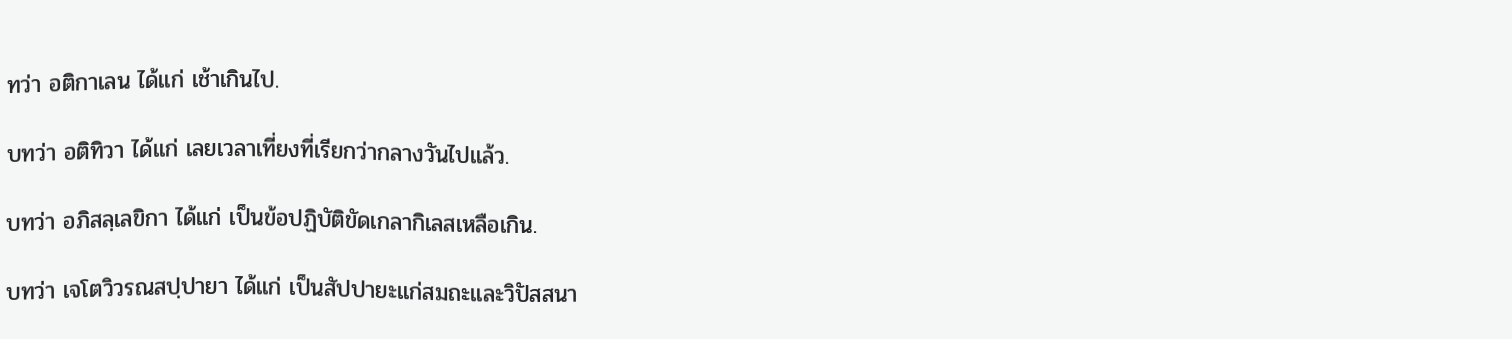ทว่า อติกาเลน ได้แก่ เช้าเกินไป.

บทว่า อติทิวา ได้แก่ เลยเวลาเที่ยงที่เรียกว่ากลางวันไปแล้ว.

บทว่า อภิสลฺเลขิกา ได้แก่ เป็นข้อปฏิบัติขัดเกลากิเลสเหลือเกิน.

บทว่า เจโตวิวรณสปฺปายา ได้แก่ เป็นสัปปายะแก่สมถะและวิปัสสนา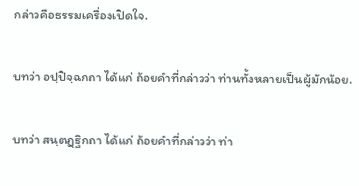กล่าวคือธรรมเครื่องเปิดใจ.

บทว่า อปฺปิจฺฉกถา ได้แก่ ถ้อยคำที่กล่าวว่า ท่านทั้งหลายเป็นผู้มักน้อย.

บทว่า สนฺตฏฺฐิกถา ได้แก่ ถ้อยคำที่กล่าวว่า ท่า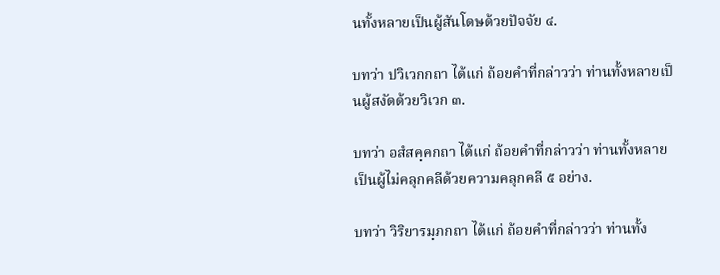นทั้งหลายเป็นผู้สันโดษด้วยปัจจัย ๔.

บทว่า ปวิเวกกถา ได้แก่ ถ้อยคำที่กล่าวว่า ท่านทั้งหลายเป็นผู้สงัดด้วยวิเวก ๓.

บทว่า อสํสคฺคกถา ได้แก่ ถ้อยคำที่กล่าวว่า ท่านทั้งหลายเป็นผู้ไม่คลุกคลีด้วยความคลุกคลี ๕ อย่าง.

บทว่า วิริยารมฺภกถา ได้แก่ ถ้อยคำที่กล่าวว่า ท่านทั้ง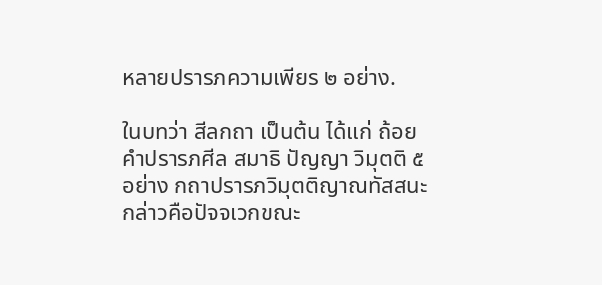หลายปรารภความเพียร ๒ อย่าง.

ในบทว่า สีลกถา เป็นต้น ได้แก่ ถ้อยคำปรารภศีล สมาธิ ปัญญา วิมุตติ ๕ อย่าง กถาปรารภวิมุตติญาณทัสสนะ กล่าวคือปัจจเวกขณะ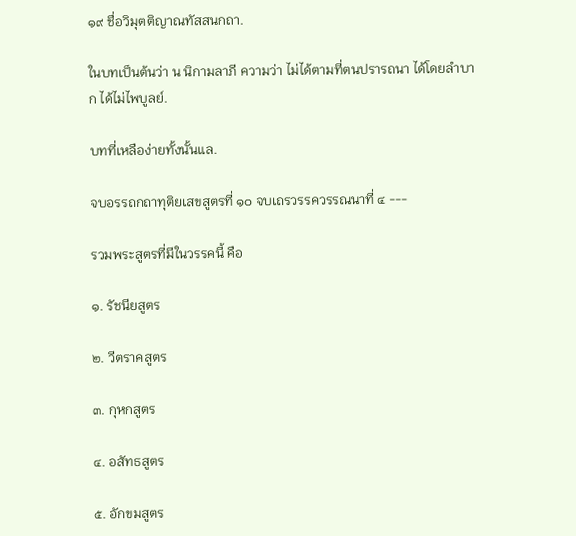๑๙ ชื่อวิมุตติญาณทัสสนกถา.

ในบทเป็นต้นว่า น นิกามลาภี ความว่า ไม่ได้ตามที่ตนปรารถนา ได้โดยลำบาก ได้ไม่ไพบูลย์.

บทที่เหลือง่ายทั้งนั้นแล.

จบอรรถกถาทุติยเสขสูตรที่ ๑๐ จบเถรวรรควรรณนาที่ ๔ ---

รวมพระสูตรที่มีในวรรคนี้ คือ

๑. รัชนียสูตร

๒. วีตราคสูตร

๓. กุหกสูตร

๔. อสัทธสูตร

๕. อักขมสูตร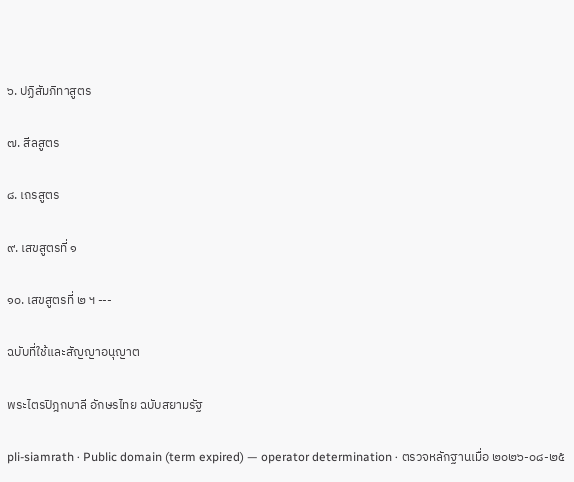๖. ปฏิสัมภิทาสูตร

๗. สีลสูตร

๘. เถรสูตร

๙. เสขสูตรที่ ๑

๑๐. เสขสูตรที่ ๒ ฯ ---

ฉบับที่ใช้และสัญญาอนุญาต

พระไตรปิฎกบาลี อักษรไทย ฉบับสยามรัฐ

pli-siamrath · Public domain (term expired) — operator determination · ตรวจหลักฐานเมื่อ ๒๐๒๖-๐๘-๒๕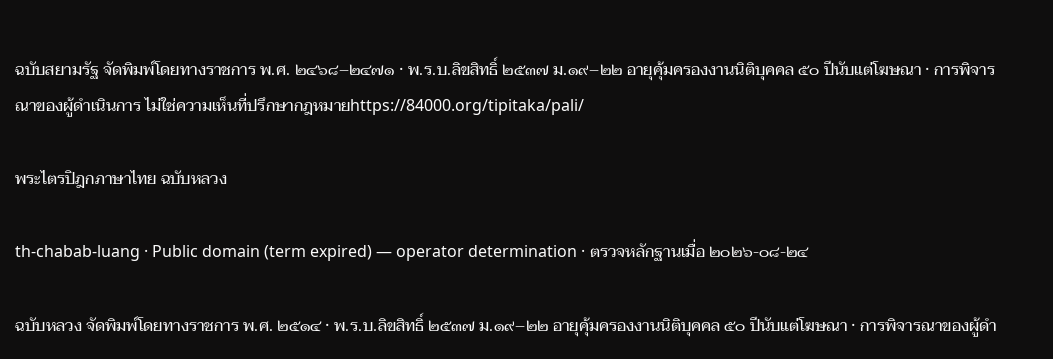ฉบับสยามรัฐ จัดพิมพ์โดยทางราชการ พ.ศ. ๒๔๖๘–๒๔๗๑ · พ.ร.บ.ลิขสิทธิ์ ๒๕๓๗ ม.๑๙–๒๒ อายุคุ้มครองงานนิติบุคคล ๕๐ ปีนับแต่โฆษณา · การพิจารณาของผู้ดำเนินการ ไม่ใช่ความเห็นที่ปรึกษากฎหมายhttps://84000.org/tipitaka/pali/

พระไตรปิฎกภาษาไทย ฉบับหลวง

th-chabab-luang · Public domain (term expired) — operator determination · ตรวจหลักฐานเมื่อ ๒๐๒๖-๐๘-๒๔

ฉบับหลวง จัดพิมพ์โดยทางราชการ พ.ศ. ๒๕๑๔ · พ.ร.บ.ลิขสิทธิ์ ๒๕๓๗ ม.๑๙–๒๒ อายุคุ้มครองงานนิติบุคคล ๕๐ ปีนับแต่โฆษณา · การพิจารณาของผู้ดำ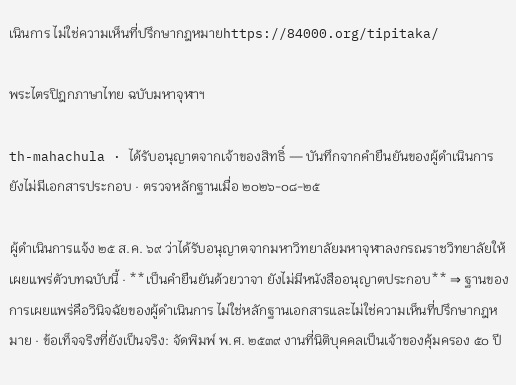เนินการ ไม่ใช่ความเห็นที่ปรึกษากฎหมายhttps://84000.org/tipitaka/

พระไตรปิฎกภาษาไทย ฉบับมหาจุฬาฯ

th-mahachula · ได้รับอนุญาตจากเจ้าของสิทธิ์ — บันทึกจากคำยืนยันของผู้ดำเนินการ ยังไม่มีเอกสารประกอบ · ตรวจหลักฐานเมื่อ ๒๐๒๖-๐๘-๒๕

ผู้ดำเนินการแจ้ง ๒๕ ส.ค. ๖๙ ว่าได้รับอนุญาตจากมหาวิทยาลัยมหาจุฬาลงกรณราชวิทยาลัยให้เผยแพร่ตัวบทฉบับนี้ · **เป็นคำยืนยันด้วยวาจา ยังไม่มีหนังสืออนุญาตประกอบ** ⇒ ฐานของการเผยแพร่คือวินิจฉัยของผู้ดำเนินการ ไม่ใช่หลักฐานเอกสารและไม่ใช่ความเห็นที่ปรึกษากฎหมาย · ข้อเท็จจริงที่ยังเป็นจริง: จัดพิมพ์ พ.ศ. ๒๕๓๙ งานที่นิติบุคคลเป็นเจ้าของคุ้มครอง ๕๐ ปี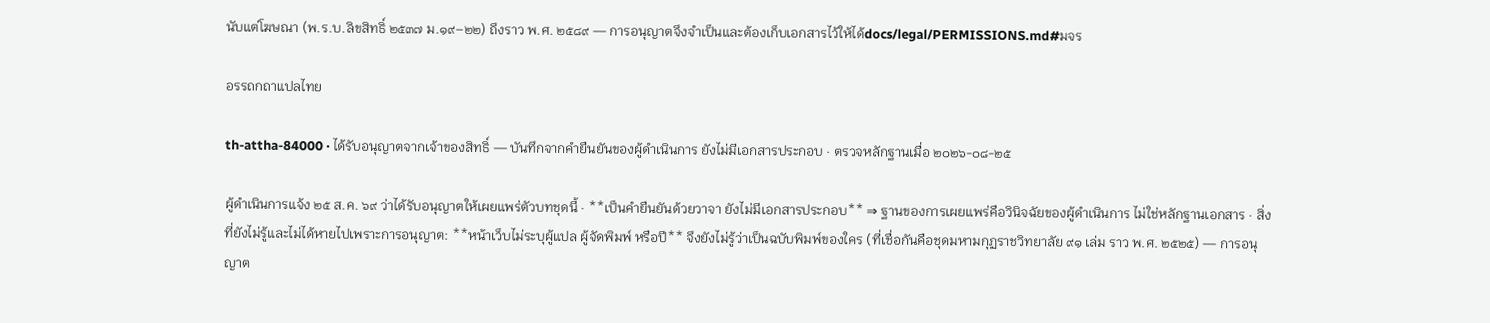นับแต่โฆษณา (พ.ร.บ.ลิขสิทธิ์ ๒๕๓๗ ม.๑๙–๒๒) ถึงราว พ.ศ. ๒๕๘๙ — การอนุญาตจึงจำเป็นและต้องเก็บเอกสารไว้ให้ได้docs/legal/PERMISSIONS.md#มจร

อรรถกถาแปลไทย

th-attha-84000 · ได้รับอนุญาตจากเจ้าของสิทธิ์ — บันทึกจากคำยืนยันของผู้ดำเนินการ ยังไม่มีเอกสารประกอบ · ตรวจหลักฐานเมื่อ ๒๐๒๖-๐๘-๒๕

ผู้ดำเนินการแจ้ง ๒๕ ส.ค. ๖๙ ว่าได้รับอนุญาตให้เผยแพร่ตัวบทชุดนี้ · **เป็นคำยืนยันด้วยวาจา ยังไม่มีเอกสารประกอบ** ⇒ ฐานของการเผยแพร่คือวินิจฉัยของผู้ดำเนินการ ไม่ใช่หลักฐานเอกสาร · สิ่งที่ยังไม่รู้และไม่ได้หายไปเพราะการอนุญาต: **หน้าเว็บไม่ระบุผู้แปล ผู้จัดพิมพ์ หรือปี** จึงยังไม่รู้ว่าเป็นฉบับพิมพ์ของใคร (ที่เชื่อกันคือชุดมหามกุฏราชวิทยาลัย ๙๑ เล่ม ราว พ.ศ. ๒๕๒๕) — การอนุญาต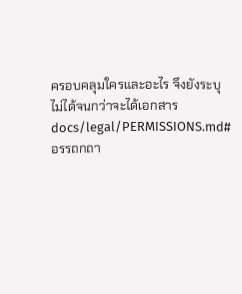ครอบคลุมใครและอะไร จึงยังระบุไม่ได้จนกว่าจะได้เอกสารdocs/legal/PERMISSIONS.md#อรรถกถา